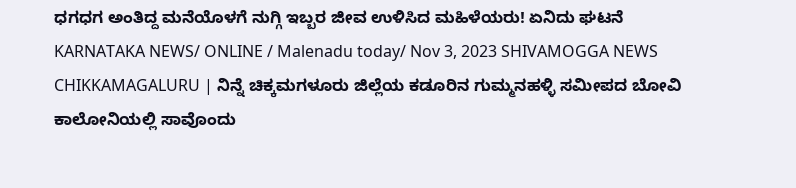ಧಗಧಗ ಅಂತಿದ್ದ ಮನೆಯೊಳಗೆ ನುಗ್ಗಿ ಇಬ್ಬರ ಜೀವ ಉಳಿಸಿದ ಮಹಿಳೆಯರು! ಏನಿದು ಘಟನೆ
KARNATAKA NEWS/ ONLINE / Malenadu today/ Nov 3, 2023 SHIVAMOGGA NEWS CHIKKAMAGALURU | ನಿನ್ನೆ ಚಿಕ್ಕಮಗಳೂರು ಜಿಲ್ಲೆಯ ಕಡೂರಿನ ಗುಮ್ಮನಹಳ್ಳಿ ಸಮೀಪದ ಬೋವಿ ಕಾಲೋನಿಯಲ್ಲಿ ಸಾವೊಂದು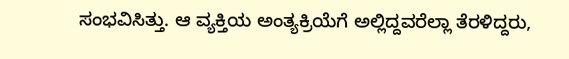ಸಂಭವಿಸಿತ್ತು. ಆ ವ್ಯಕ್ತಿಯ ಅಂತ್ಯಕ್ರಿಯೆಗೆ ಅಲ್ಲಿದ್ದವರೆಲ್ಲಾ ತೆರಳಿದ್ದರು,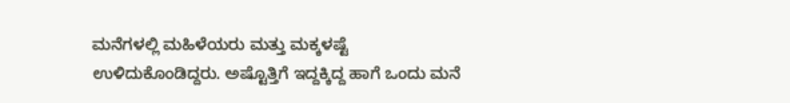ಮನೆಗಳಲ್ಲಿ ಮಹಿಳೆಯರು ಮತ್ತು ಮಕ್ಕಳಷ್ಟೆ ಉಳಿದುಕೊಂಡಿದ್ದರು. ಅಷ್ಟೊತ್ತಿಗೆ ಇದ್ದಕ್ಕಿದ್ದ ಹಾಗೆ ಒಂದು ಮನೆ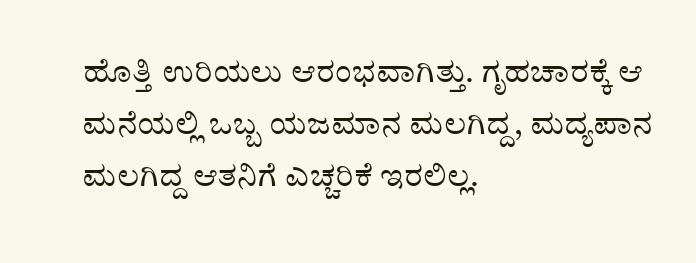ಹೊತ್ತಿ ಉರಿಯಲು ಆರಂಭವಾಗಿತ್ತು. ಗೃಹಚಾರಕ್ಕೆ ಆ ಮನೆಯಲ್ಲಿ ಒಬ್ಬ ಯಜಮಾನ ಮಲಗಿದ್ದ, ಮದ್ಯಪಾನ ಮಲಗಿದ್ದ ಆತನಿಗೆ ಎಚ್ಚರಿಕೆ ಇರಲಿಲ್ಲ.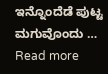ಇನ್ನೊಂದೆಡೆ ಪುಟ್ಟ ಮಗುವೊಂದು … Read more